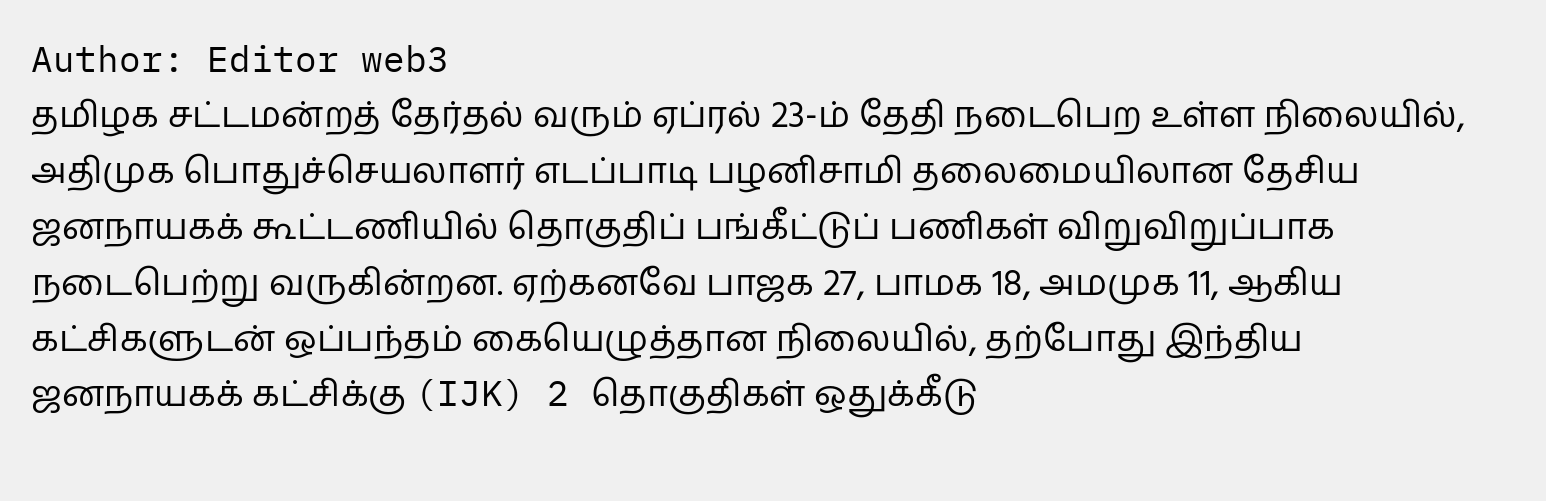Author: Editor web3
தமிழக சட்டமன்றத் தேர்தல் வரும் ஏப்ரல் 23-ம் தேதி நடைபெற உள்ள நிலையில், அதிமுக பொதுச்செயலாளர் எடப்பாடி பழனிசாமி தலைமையிலான தேசிய ஜனநாயகக் கூட்டணியில் தொகுதிப் பங்கீட்டுப் பணிகள் விறுவிறுப்பாக நடைபெற்று வருகின்றன. ஏற்கனவே பாஜக 27, பாமக 18, அமமுக 11, ஆகிய கட்சிகளுடன் ஒப்பந்தம் கையெழுத்தான நிலையில், தற்போது இந்திய ஜனநாயகக் கட்சிக்கு (IJK) 2 தொகுதிகள் ஒதுக்கீடு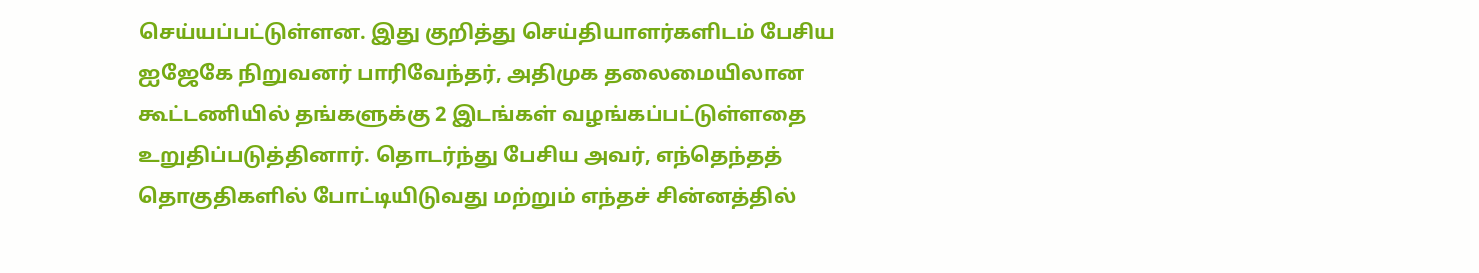செய்யப்பட்டுள்ளன. இது குறித்து செய்தியாளர்களிடம் பேசிய ஐஜேகே நிறுவனர் பாரிவேந்தர், அதிமுக தலைமையிலான கூட்டணியில் தங்களுக்கு 2 இடங்கள் வழங்கப்பட்டுள்ளதை உறுதிப்படுத்தினார். தொடர்ந்து பேசிய அவர், எந்தெந்தத் தொகுதிகளில் போட்டியிடுவது மற்றும் எந்தச் சின்னத்தில்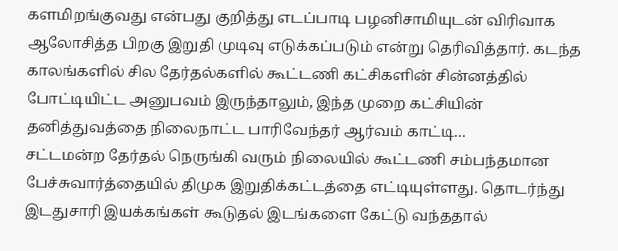களமிறங்குவது என்பது குறித்து எடப்பாடி பழனிசாமியுடன் விரிவாக ஆலோசித்த பிறகு இறுதி முடிவு எடுக்கப்படும் என்று தெரிவித்தார். கடந்த காலங்களில் சில தேர்தல்களில் கூட்டணி கட்சிகளின் சின்னத்தில் போட்டியிட்ட அனுபவம் இருந்தாலும், இந்த முறை கட்சியின் தனித்துவத்தை நிலைநாட்ட பாரிவேந்தர் ஆர்வம் காட்டி…
சட்டமன்ற தேர்தல் நெருங்கி வரும் நிலையில் கூட்டணி சம்பந்தமான பேச்சுவார்த்தையில் திமுக இறுதிக்கட்டத்தை எட்டியுள்ளது. தொடர்ந்து இடதுசாரி இயக்கங்கள் கூடுதல் இடங்களை கேட்டு வந்ததால்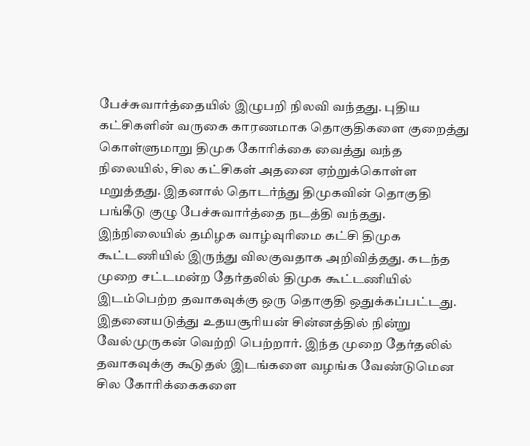பேச்சுவார்த்தையில் இழுபறி நிலவி வந்தது. புதிய கட்சிகளின் வருகை காரணமாக தொகுதிகளை குறைத்து கொள்ளுமாறு திமுக கோரிக்கை வைத்து வந்த நிலையில், சில கட்சிகள் அதனை ஏற்றுக்கொள்ள மறுத்தது. இதனால் தொடர்ந்து திமுகவின் தொகுதி பங்கீடு குழு பேச்சுவார்த்தை நடத்தி வந்தது. இந்நிலையில் தமிழக வாழ்வுரிமை கட்சி திமுக கூட்டணியில் இருந்து விலகுவதாக அறிவித்தது. கடந்த முறை சட்டமன்ற தேர்தலில் திமுக கூட்டணியில் இடம்பெற்ற தவாகவுக்கு ஒரு தொகுதி ஒதுக்கப்பட்டது. இதனையடுத்து உதயசூரியன் சின்னத்தில் நின்று வேல்முருகன் வெற்றி பெற்றார். இந்த முறை தேர்தலில் தவாகவுக்கு கூடுதல் இடங்களை வழங்க வேண்டுமென சில கோரிக்கைகளை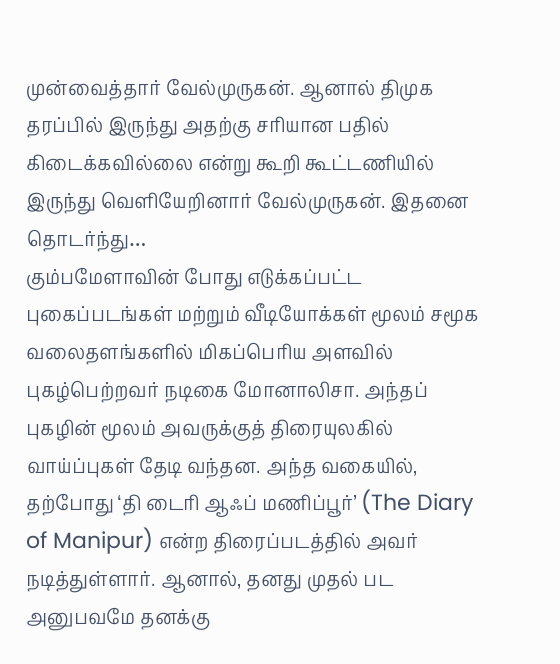முன்வைத்தார் வேல்முருகன். ஆனால் திமுக தரப்பில் இருந்து அதற்கு சரியான பதில் கிடைக்கவில்லை என்று கூறி கூட்டணியில் இருந்து வெளியேறினார் வேல்முருகன். இதனை தொடர்ந்து…
கும்பமேளாவின் போது எடுக்கப்பட்ட புகைப்படங்கள் மற்றும் வீடியோக்கள் மூலம் சமூக வலைதளங்களில் மிகப்பெரிய அளவில் புகழ்பெற்றவர் நடிகை மோனாலிசா. அந்தப் புகழின் மூலம் அவருக்குத் திரையுலகில் வாய்ப்புகள் தேடி வந்தன. அந்த வகையில், தற்போது ‘தி டைரி ஆஃப் மணிப்பூர்’ (The Diary of Manipur) என்ற திரைப்படத்தில் அவர் நடித்துள்ளார். ஆனால், தனது முதல் பட அனுபவமே தனக்கு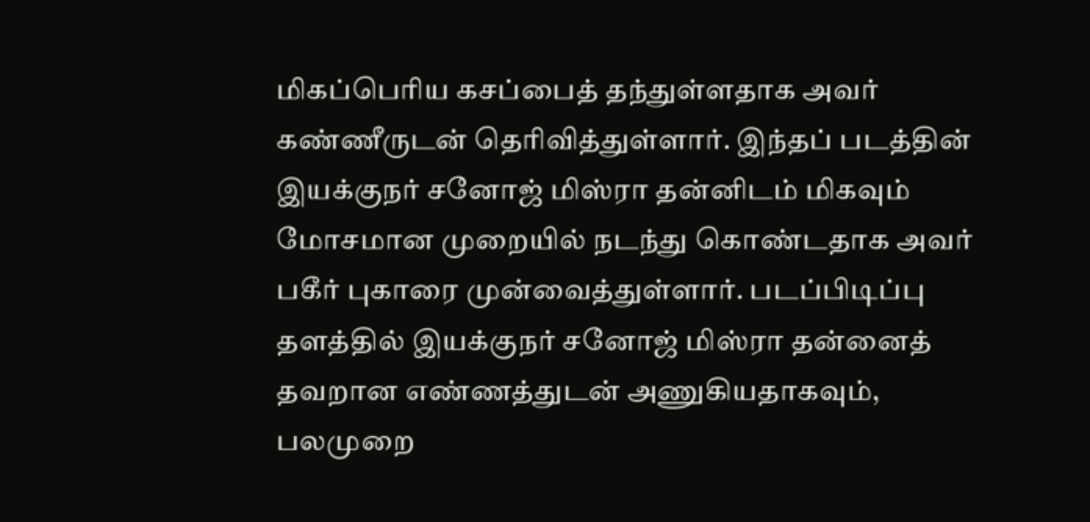மிகப்பெரிய கசப்பைத் தந்துள்ளதாக அவர் கண்ணீருடன் தெரிவித்துள்ளார். இந்தப் படத்தின் இயக்குநர் சனோஜ் மிஸ்ரா தன்னிடம் மிகவும் மோசமான முறையில் நடந்து கொண்டதாக அவர் பகீர் புகாரை முன்வைத்துள்ளார். படப்பிடிப்பு தளத்தில் இயக்குநர் சனோஜ் மிஸ்ரா தன்னைத் தவறான எண்ணத்துடன் அணுகியதாகவும், பலமுறை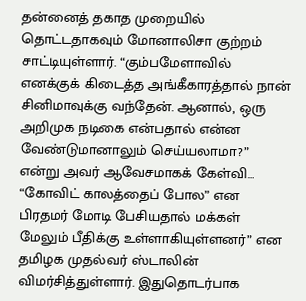தன்னைத் தகாத முறையில் தொட்டதாகவும் மோனாலிசா குற்றம் சாட்டியுள்ளார். “கும்பமேளாவில் எனக்குக் கிடைத்த அங்கீகாரத்தால் நான் சினிமாவுக்கு வந்தேன். ஆனால், ஒரு அறிமுக நடிகை என்பதால் என்ன வேண்டுமானாலும் செய்யலாமா?” என்று அவர் ஆவேசமாகக் கேள்வி…
“கோவிட் காலத்தைப் போல” என பிரதமர் மோடி பேசியதால் மக்கள் மேலும் பீதிக்கு உள்ளாகியுள்ளனர்” என தமிழக முதல்வர் ஸ்டாலின் விமர்சித்துள்ளார். இதுதொடர்பாக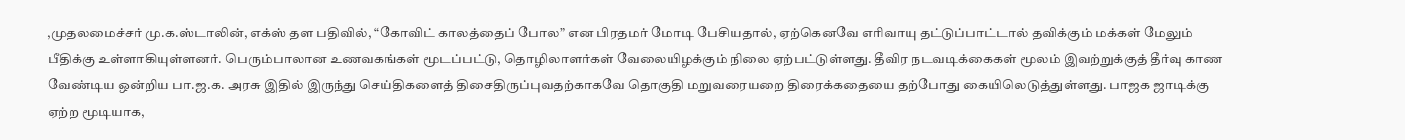,முதலமைச்சர் மு.க.ஸ்டாலின், எக்ஸ் தள பதிவில், “கோவிட் காலத்தைப் போல” என பிரதமர் மோடி பேசியதால், ஏற்கெனவே எரிவாயு தட்டுப்பாட்டால் தவிக்கும் மக்கள் மேலும் பீதிக்கு உள்ளாகியுள்ளனர். பெரும்பாலான உணவகங்கள் மூடப்பட்டு, தொழிலாளர்கள் வேலையிழக்கும் நிலை ஏற்பட்டுள்ளது. தீவிர நடவடிக்கைகள் மூலம் இவற்றுக்குத் தீர்வு காண வேண்டிய ஒன்றிய பா.ஜ.க. அரசு இதில் இருந்து செய்திகளைத் திசைதிருப்புவதற்காகவே தொகுதி மறுவரையறை திரைக்கதையை தற்போது கையிலெடுத்துள்ளது. பாஜக ஜாடிக்கு ஏற்ற மூடியாக,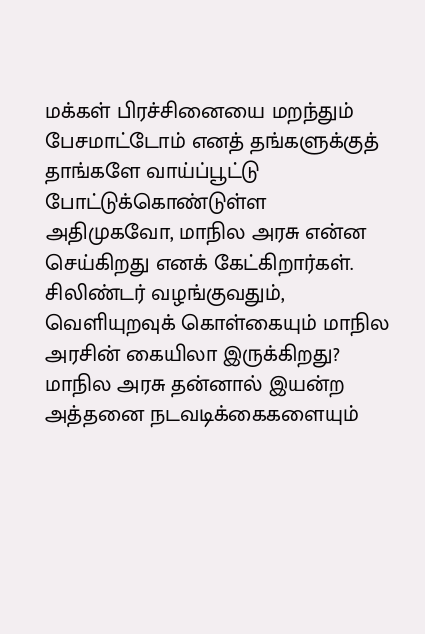மக்கள் பிரச்சினையை மறந்தும் பேசமாட்டோம் எனத் தங்களுக்குத் தாங்களே வாய்ப்பூட்டு போட்டுக்கொண்டுள்ள அதிமுகவோ, மாநில அரசு என்ன செய்கிறது எனக் கேட்கிறார்கள். சிலிண்டர் வழங்குவதும், வெளியுறவுக் கொள்கையும் மாநில அரசின் கையிலா இருக்கிறது? மாநில அரசு தன்னால் இயன்ற அத்தனை நடவடிக்கைகளையும்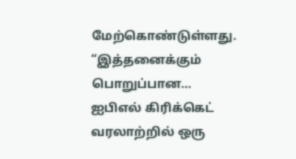மேற்கொண்டுள்ளது. “இத்தனைக்கும் பொறுப்பான…
ஐபிஎல் கிரிக்கெட் வரலாற்றில் ஒரு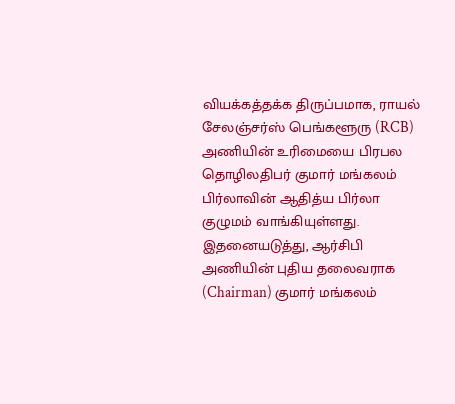வியக்கத்தக்க திருப்பமாக, ராயல் சேலஞ்சர்ஸ் பெங்களூரு (RCB) அணியின் உரிமையை பிரபல தொழிலதிபர் குமார் மங்கலம் பிர்லாவின் ஆதித்ய பிர்லா குழுமம் வாங்கியுள்ளது. இதனையடுத்து, ஆர்சிபி அணியின் புதிய தலைவராக (Chairman) குமார் மங்கலம்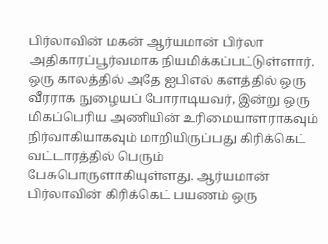பிர்லாவின் மகன் ஆர்யமான் பிர்லா அதிகாரப்பூர்வமாக நியமிக்கப்பட்டுள்ளார். ஒரு காலத்தில் அதே ஐபிஎல் களத்தில் ஒரு வீரராக நுழையப் போராடியவர், இன்று ஒரு மிகப்பெரிய அணியின் உரிமையாளராகவும் நிர்வாகியாகவும் மாறியிருப்பது கிரிக்கெட் வட்டாரத்தில் பெரும் பேசுபொருளாகியுள்ளது. ஆர்யமான் பிர்லாவின் கிரிக்கெட் பயணம் ஒரு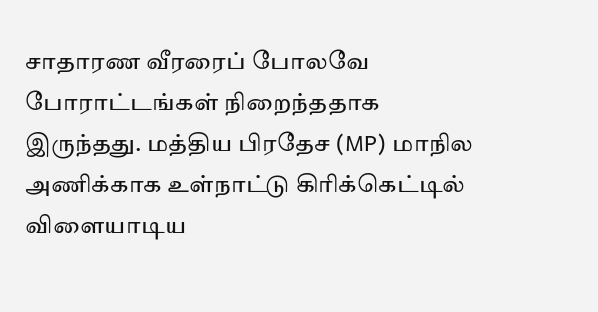சாதாரண வீரரைப் போலவே போராட்டங்கள் நிறைந்ததாக இருந்தது. மத்திய பிரதேச (MP) மாநில அணிக்காக உள்நாட்டு கிரிக்கெட்டில் விளையாடிய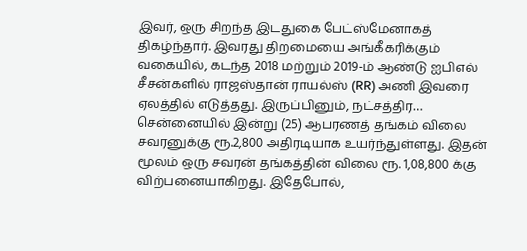இவர், ஒரு சிறந்த இடதுகை பேட்ஸ்மேனாகத் திகழ்ந்தார். இவரது திறமையை அங்கீகரிக்கும் வகையில், கடந்த 2018 மற்றும் 2019-ம் ஆண்டு ஐபிஎல் சீசன்களில் ராஜஸ்தான் ராயல்ஸ் (RR) அணி இவரை ஏலத்தில் எடுத்தது. இருப்பினும், நட்சத்திர…
சென்னையில் இன்று (25) ஆபரணத் தங்கம் விலை சவரனுக்கு ரூ.2,800 அதிரடியாக உயர்ந்துள்ளது. இதன் மூலம் ஒரு சவரன் தங்கத்தின் விலை ரூ. 1,08,800 க்கு விற்பனையாகிறது. இதேபோல்,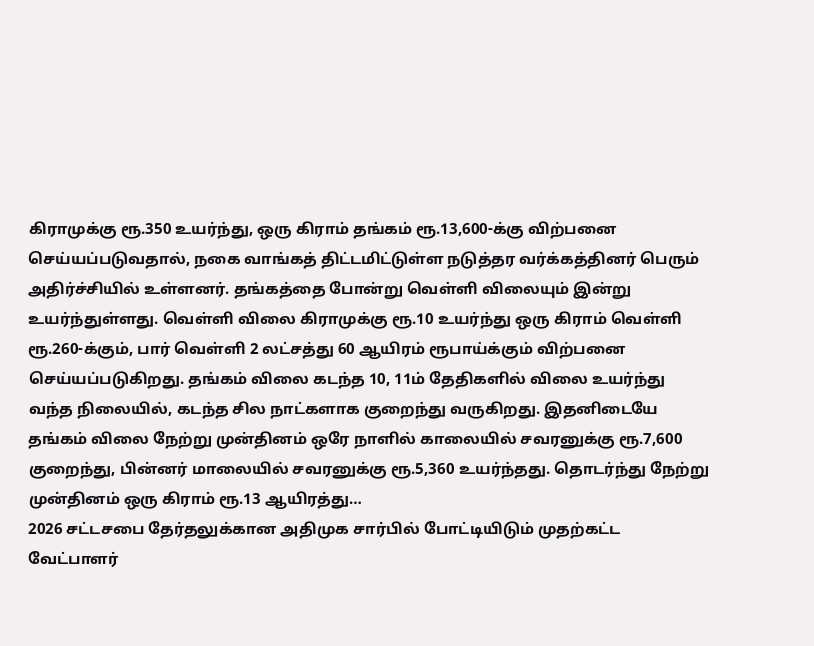கிராமுக்கு ரூ.350 உயர்ந்து, ஒரு கிராம் தங்கம் ரூ.13,600-க்கு விற்பனை செய்யப்படுவதால், நகை வாங்கத் திட்டமிட்டுள்ள நடுத்தர வர்க்கத்தினர் பெரும் அதிர்ச்சியில் உள்ளனர். தங்கத்தை போன்று வெள்ளி விலையும் இன்று உயர்ந்துள்ளது. வெள்ளி விலை கிராமுக்கு ரூ.10 உயர்ந்து ஒரு கிராம் வெள்ளி ரூ.260-க்கும், பார் வெள்ளி 2 லட்சத்து 60 ஆயிரம் ரூபாய்க்கும் விற்பனை செய்யப்படுகிறது. தங்கம் விலை கடந்த 10, 11ம் தேதிகளில் விலை உயர்ந்து வந்த நிலையில், கடந்த சில நாட்களாக குறைந்து வருகிறது. இதனிடையே தங்கம் விலை நேற்று முன்தினம் ஒரே நாளில் காலையில் சவரனுக்கு ரூ.7,600 குறைந்து, பின்னர் மாலையில் சவரனுக்கு ரூ.5,360 உயர்ந்தது. தொடர்ந்து நேற்று முன்தினம் ஒரு கிராம் ரூ.13 ஆயிரத்து…
2026 சட்டசபை தேர்தலுக்கான அதிமுக சார்பில் போட்டியிடும் முதற்கட்ட வேட்பாளர்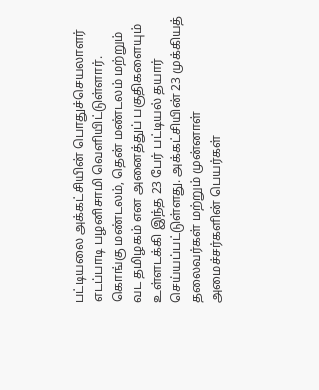பட்டியலை அக்கட்சியின் பொதுச்செயலாளர் எடப்பாடி பழனிசாமி வெளியிட்டுள்ளார். கொங்கு மண்டலம், தென் மண்டலம் மற்றும் வட தமிழகம் என அனைத்துப் பகுதிகளையும் உள்ளடக்கி இந்த 23 பேர் பட்டியல் தயார் செய்யப்பட்டுள்ளது. அக்கட்சியின் 23 முக்கியத் தலைவர்கள் மற்றும் முன்னாள் அமைச்சர்களின் பெயர்கள்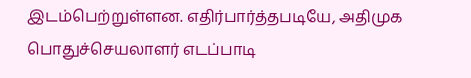இடம்பெற்றுள்ளன. எதிர்பார்த்தபடியே, அதிமுக பொதுச்செயலாளர் எடப்பாடி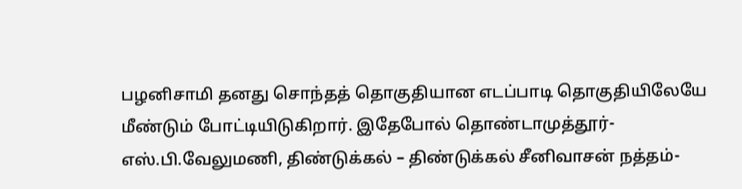பழனிசாமி தனது சொந்தத் தொகுதியான எடப்பாடி தொகுதியிலேயே மீண்டும் போட்டியிடுகிறார். இதேபோல் தொண்டாமுத்தூர்- எஸ்.பி.வேலுமணி, திண்டுக்கல் – திண்டுக்கல் சீனிவாசன் நத்தம்-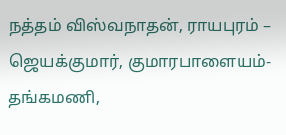நத்தம் விஸ்வநாதன், ராயபுரம் – ஜெயக்குமார், குமாரபாளையம்- தங்கமணி,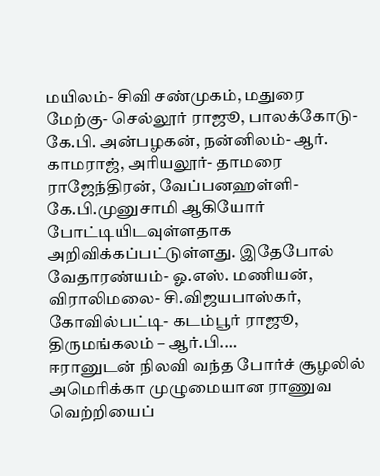மயிலம்- சிவி சண்முகம், மதுரை மேற்கு- செல்லூர் ராஜூ, பாலக்கோடு- கே.பி. அன்பழகன், நன்னிலம்- ஆர். காமராஜ், அரியலூர்- தாமரை ராஜேந்திரன், வேப்பனஹள்ளி- கே.பி.முனுசாமி ஆகியோர் போட்டியிடவுள்ளதாக அறிவிக்கப்பட்டுள்ளது. இதேபோல் வேதாரண்யம்- ஓ.எஸ். மணியன், விராலிமலை- சி.விஜயபாஸ்கர், கோவில்பட்டி- கடம்பூர் ராஜூ, திருமங்கலம் – ஆர்.பி.…
ஈரானுடன் நிலவி வந்த போர்ச் சூழலில் அமெரிக்கா முழுமையான ராணுவ வெற்றியைப்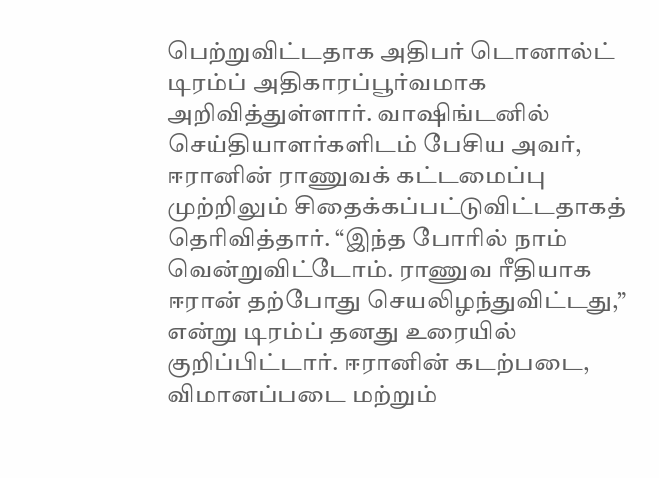பெற்றுவிட்டதாக அதிபர் டொனால்ட் டிரம்ப் அதிகாரப்பூர்வமாக அறிவித்துள்ளார். வாஷிங்டனில் செய்தியாளர்களிடம் பேசிய அவர், ஈரானின் ராணுவக் கட்டமைப்பு முற்றிலும் சிதைக்கப்பட்டுவிட்டதாகத் தெரிவித்தார். “இந்த போரில் நாம் வென்றுவிட்டோம். ராணுவ ரீதியாக ஈரான் தற்போது செயலிழந்துவிட்டது,” என்று டிரம்ப் தனது உரையில் குறிப்பிட்டார். ஈரானின் கடற்படை, விமானப்படை மற்றும்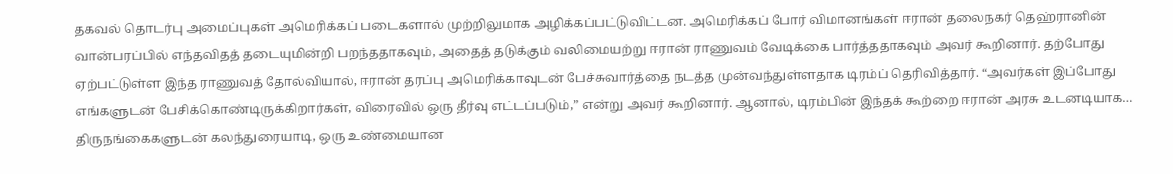தகவல் தொடர்பு அமைப்புகள் அமெரிக்கப் படைகளால் முற்றிலுமாக அழிக்கப்பட்டுவிட்டன. அமெரிக்கப் போர் விமானங்கள் ஈரான் தலைநகர் தெஹ்ரானின் வான்பரப்பில் எந்தவிதத் தடையுமின்றி பறந்ததாகவும், அதைத் தடுக்கும் வலிமையற்று ஈரான் ராணுவம் வேடிக்கை பார்த்ததாகவும் அவர் கூறினார். தற்போது ஏற்பட்டுள்ள இந்த ராணுவத் தோல்வியால், ஈரான் தரப்பு அமெரிக்காவுடன் பேச்சுவார்த்தை நடத்த முன்வந்துள்ளதாக டிரம்ப் தெரிவித்தார். “அவர்கள் இப்போது எங்களுடன் பேசிக்கொண்டிருக்கிறார்கள், விரைவில் ஒரு தீர்வு எட்டப்படும்,” என்று அவர் கூறினார். ஆனால், டிரம்பின் இந்தக் கூற்றை ஈரான் அரசு உடனடியாக…
திருநங்கைகளுடன் கலந்துரையாடி, ஒரு உண்மையான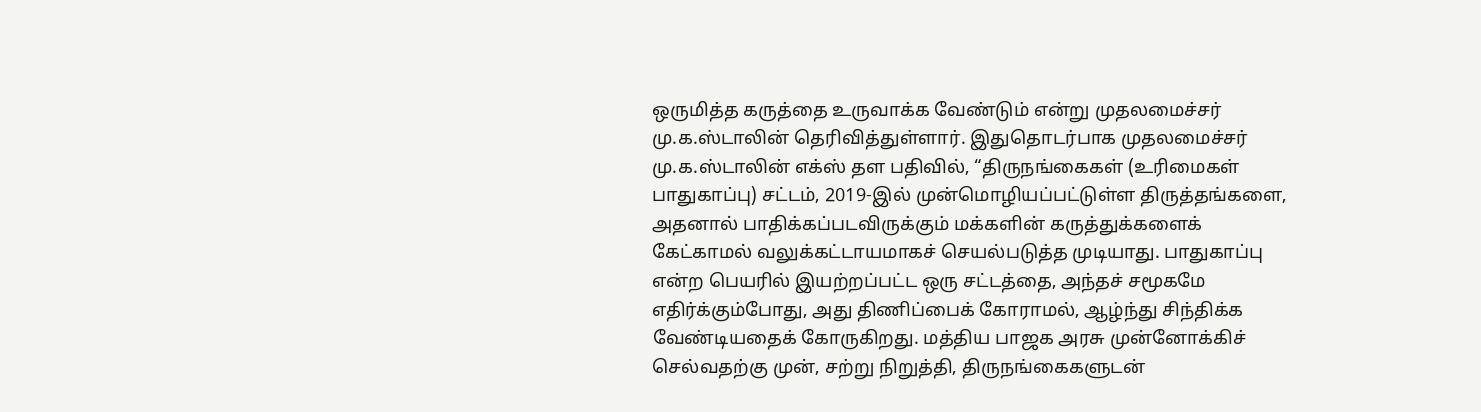ஒருமித்த கருத்தை உருவாக்க வேண்டும் என்று முதலமைச்சர் மு.க.ஸ்டாலின் தெரிவித்துள்ளார். இதுதொடர்பாக முதலமைச்சர் மு.க.ஸ்டாலின் எக்ஸ் தள பதிவில், “திருநங்கைகள் (உரிமைகள் பாதுகாப்பு) சட்டம், 2019-இல் முன்மொழியப்பட்டுள்ள திருத்தங்களை, அதனால் பாதிக்கப்படவிருக்கும் மக்களின் கருத்துக்களைக் கேட்காமல் வலுக்கட்டாயமாகச் செயல்படுத்த முடியாது. பாதுகாப்பு என்ற பெயரில் இயற்றப்பட்ட ஒரு சட்டத்தை, அந்தச் சமூகமே எதிர்க்கும்போது, அது திணிப்பைக் கோராமல், ஆழ்ந்து சிந்திக்க வேண்டியதைக் கோருகிறது. மத்திய பாஜக அரசு முன்னோக்கிச் செல்வதற்கு முன், சற்று நிறுத்தி, திருநங்கைகளுடன்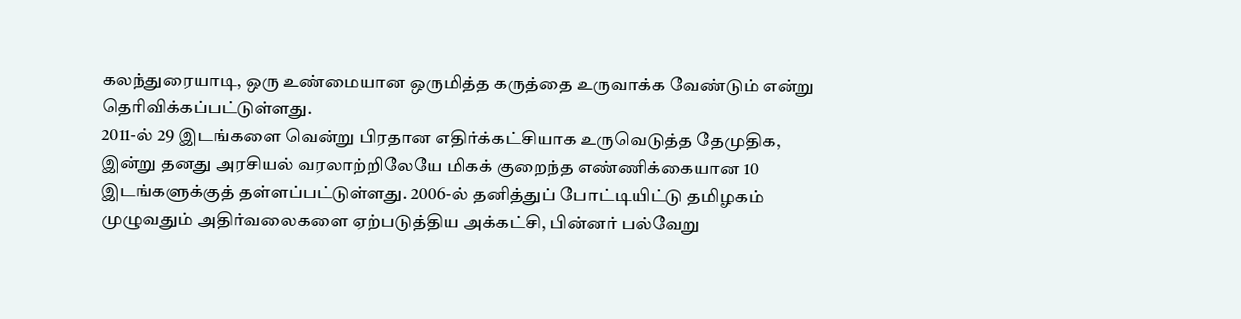கலந்துரையாடி, ஒரு உண்மையான ஒருமித்த கருத்தை உருவாக்க வேண்டும் என்று தெரிவிக்கப்பட்டுள்ளது.
2011-ல் 29 இடங்களை வென்று பிரதான எதிர்க்கட்சியாக உருவெடுத்த தேமுதிக, இன்று தனது அரசியல் வரலாற்றிலேயே மிகக் குறைந்த எண்ணிக்கையான 10 இடங்களுக்குத் தள்ளப்பட்டுள்ளது. 2006-ல் தனித்துப் போட்டியிட்டு தமிழகம் முழுவதும் அதிர்வலைகளை ஏற்படுத்திய அக்கட்சி, பின்னர் பல்வேறு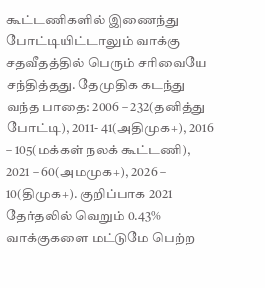கூட்டணிகளில் இணைந்து போட்டியிட்டாலும் வாக்கு சதவீதத்தில் பெரும் சரிவையே சந்தித்தது. தேமுதிக கடந்து வந்த பாதை: 2006 – 232(தனித்து போட்டி), 2011- 41(அதிமுக+), 2016 – 105(மக்கள் நலக் கூட்டணி), 2021 – 60(அமமுக+), 2026 – 10(திமுக+). குறிப்பாக 2021 தேர்தலில் வெறும் 0.43% வாக்குகளை மட்டுமே பெற்ற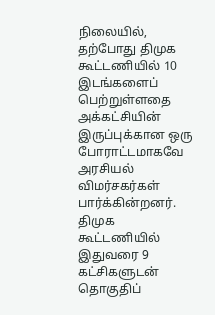நிலையில், தற்போது திமுக கூட்டணியில் 10 இடங்களைப் பெற்றுள்ளதை அக்கட்சியின் இருப்புக்கான ஒரு போராட்டமாகவே அரசியல் விமர்சகர்கள் பார்க்கின்றனர். திமுக கூட்டணியில் இதுவரை 9 கட்சிகளுடன் தொகுதிப்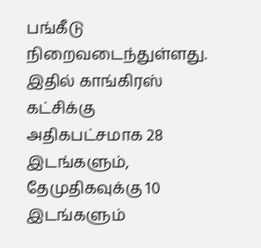பங்கீடு நிறைவடைந்துள்ளது. இதில் காங்கிரஸ் கட்சிக்கு அதிகபட்சமாக 28 இடங்களும், தேமுதிகவுக்கு 10 இடங்களும்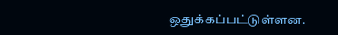ஒதுக்கப்பட்டுள்ளன.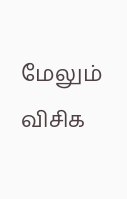மேலும் விசிக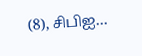(8), சிபிஐ…